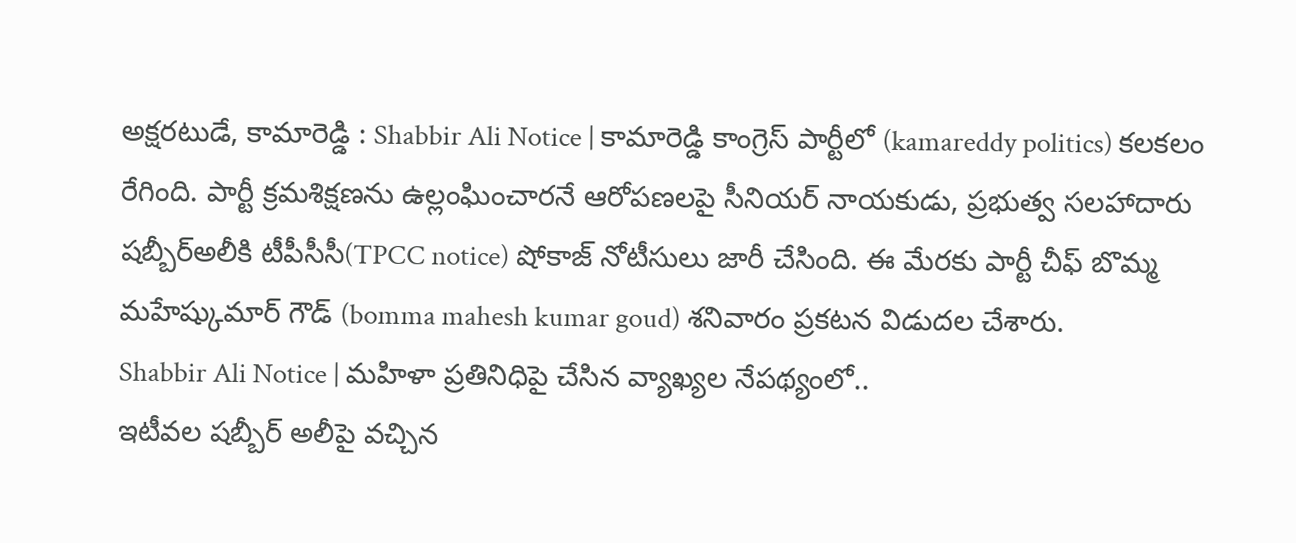అక్షరటుడే, కామారెడ్డి : Shabbir Ali Notice | కామారెడ్డి కాంగ్రెస్ పార్టీలో (kamareddy politics) కలకలం రేగింది. పార్టీ క్రమశిక్షణను ఉల్లంఘించారనే ఆరోపణలపై సీనియర్ నాయకుడు, ప్రభుత్వ సలహాదారు షబ్బీర్అలీకి టీపీసీసీ(TPCC notice) షోకాజ్ నోటీసులు జారీ చేసింది. ఈ మేరకు పార్టీ చీఫ్ బొమ్మ మహేష్కుమార్ గౌడ్ (bomma mahesh kumar goud) శనివారం ప్రకటన విడుదల చేశారు.
Shabbir Ali Notice | మహిళా ప్రతినిధిపై చేసిన వ్యాఖ్యల నేపథ్యంలో..
ఇటీవల షబ్బీర్ అలీపై వచ్చిన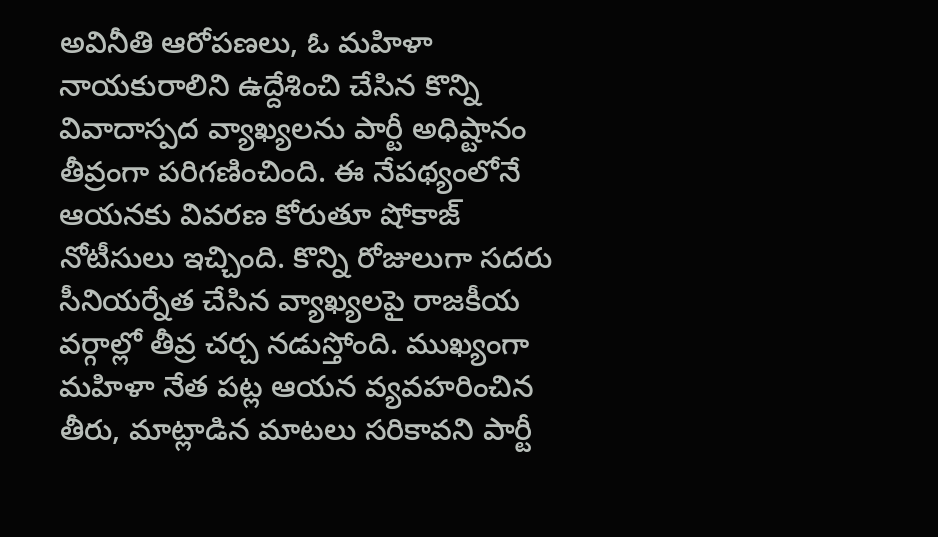అవినీతి ఆరోపణలు, ఓ మహిళా నాయకురాలిని ఉద్దేశించి చేసిన కొన్ని వివాదాస్పద వ్యాఖ్యలను పార్టీ అధిష్టానం తీవ్రంగా పరిగణించింది. ఈ నేపథ్యంలోనే ఆయనకు వివరణ కోరుతూ షోకాజ్ నోటీసులు ఇచ్చింది. కొన్ని రోజులుగా సదరు సీనియర్నేత చేసిన వ్యాఖ్యలపై రాజకీయ వర్గాల్లో తీవ్ర చర్చ నడుస్తోంది. ముఖ్యంగా మహిళా నేత పట్ల ఆయన వ్యవహరించిన తీరు, మాట్లాడిన మాటలు సరికావని పార్టీ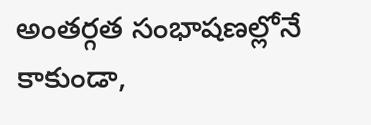అంతర్గత సంభాషణల్లోనే కాకుండా,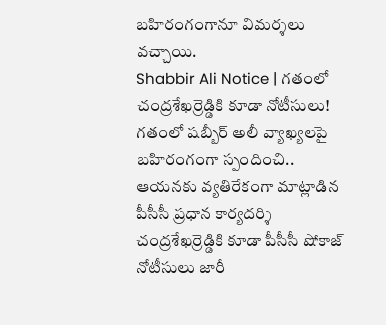బహిరంగంగానూ విమర్శలు వచ్చాయి.
Shabbir Ali Notice | గతంలో చంద్రశేఖర్రెడ్డికి కూడా నోటీసులు!
గతంలో షబ్బీర్ అలీ వ్యాఖ్యలపై బహిరంగంగా స్పందించి.. ఆయనకు వ్యతిరేకంగా మాట్లాడిన పీసీసీ ప్రధాన కార్యదర్శి చంద్రశేఖర్రెడ్డికి కూడా పీసీసీ షోకాజ్ నోటీసులు జారీ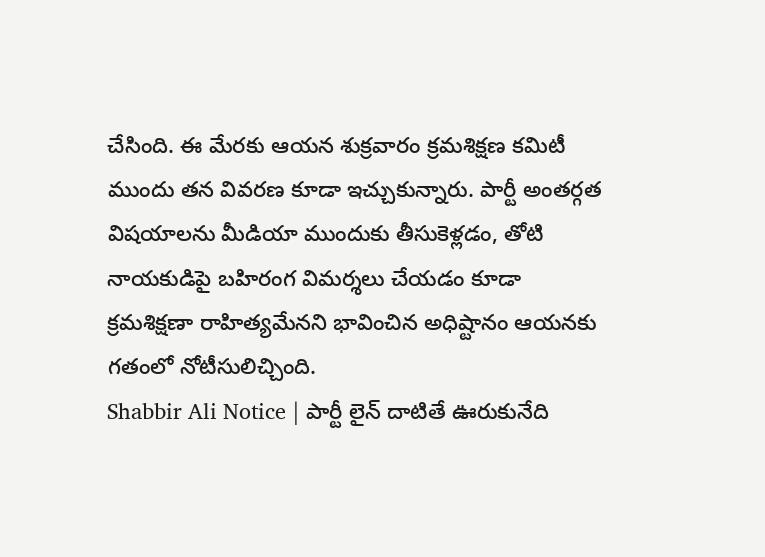చేసింది. ఈ మేరకు ఆయన శుక్రవారం క్రమశిక్షణ కమిటీ ముందు తన వివరణ కూడా ఇచ్చుకున్నారు. పార్టీ అంతర్గత విషయాలను మీడియా ముందుకు తీసుకెళ్లడం, తోటి నాయకుడిపై బహిరంగ విమర్శలు చేయడం కూడా క్రమశిక్షణా రాహిత్యమేనని భావించిన అధిష్టానం ఆయనకు గతంలో నోటీసులిచ్చింది.
Shabbir Ali Notice | పార్టీ లైన్ దాటితే ఊరుకునేది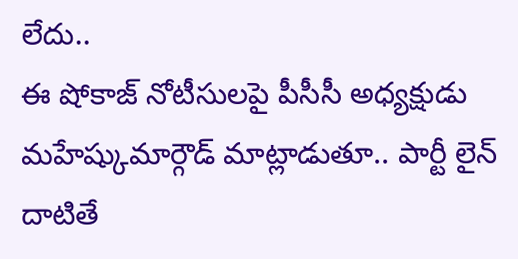లేదు..
ఈ షోకాజ్ నోటీసులపై పీసీసీ అధ్యక్షుడు మహేష్కుమార్గౌడ్ మాట్లాడుతూ.. పార్టీ లైన్ దాటితే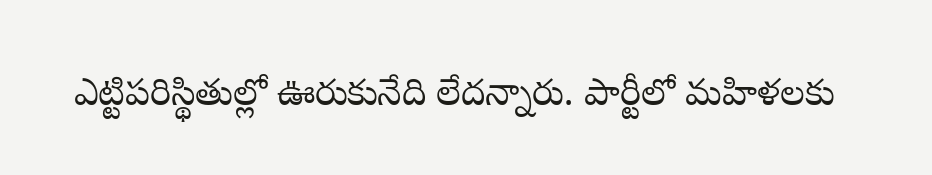ఎట్టిపరిస్థితుల్లో ఊరుకునేది లేదన్నారు. పార్టీలో మహిళలకు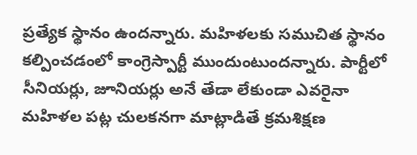ప్రత్యేక స్థానం ఉందన్నారు. మహిళలకు సముచిత స్థానం కల్పించడంలో కాంగ్రెస్పార్టీ ముందుంటుందన్నారు. పార్టీలో సీనియర్లు, జూనియర్లు అనే తేడా లేకుండా ఎవరైనా మహిళల పట్ల చులకనగా మాట్లాడితే క్రమశిక్షణ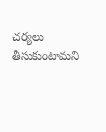చర్యలు తీసుకుంటామని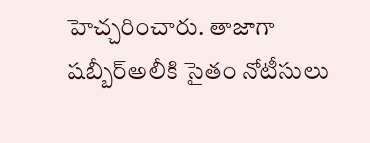హెచ్చరించారు. తాజాగా షబ్బీర్అలీకి సైతం నోటీసులు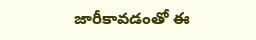జారీకావడంతో ఈ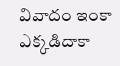వివాదం ఇంకా ఎక్కడిదాకా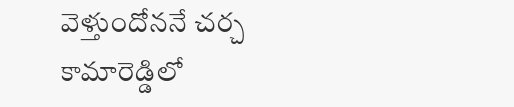వెళ్తుందోననే చర్చ కామారెడ్డిలో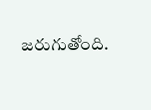జరుగుతోంది.